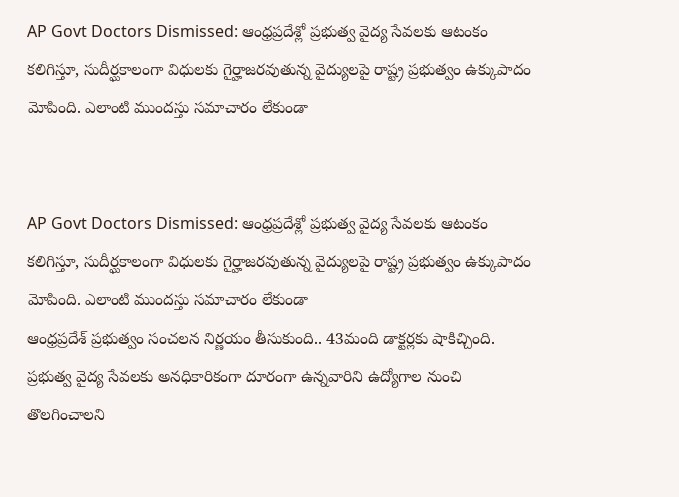AP Govt Doctors Dismissed: ఆంధ్రప్రదేశ్లో ప్రభుత్వ వైద్య సేవలకు ఆటంకం కలిగిస్తూ, సుదీర్ఘకాలంగా విధులకు గైర్హాజరవుతున్న వైద్యులపై రాష్ట్ర ప్రభుత్వం ఉక్కుపాదం మోపింది. ఎలాంటి ముందస్తు సమాచారం లేకుండా


AP Govt Doctors Dismissed: ఆంధ్రప్రదేశ్లో ప్రభుత్వ వైద్య సేవలకు ఆటంకం కలిగిస్తూ, సుదీర్ఘకాలంగా విధులకు గైర్హాజరవుతున్న వైద్యులపై రాష్ట్ర ప్రభుత్వం ఉక్కుపాదం మోపింది. ఎలాంటి ముందస్తు సమాచారం లేకుండా
ఆంధ్రప్రదేశ్ ప్రభుత్వం సంచలన నిర్ణయం తీసుకుంది.. 43మంది డాక్టర్లకు షాకిచ్చింది. ప్రభుత్వ వైద్య సేవలకు అనధికారికంగా దూరంగా ఉన్నవారిని ఉద్యోగాల నుంచి తొలగించాలని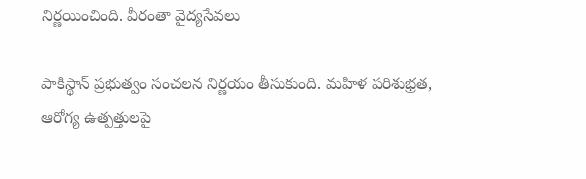నిర్ణయించింది. వీరంతా వైద్యసేవలు

పాకిస్థాన్ ప్రభుత్వం సంచలన నిర్ణయం తీసుకుంది. మహిళ పరిశుభ్రత, ఆరోగ్య ఉత్పత్తులపై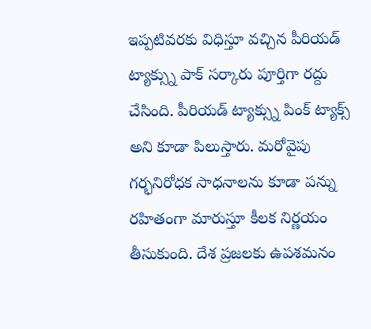ఇప్పటివరకు విధిస్తూ వచ్చిన పీరియడ్ ట్యాక్స్ను పాక్ సర్కారు పూర్తిగా రద్దు చేసింది. పీరియడ్ ట్యాక్స్ను పింక్ ట్యాక్స్ అని కూడా పిలుస్తారు. మరోవైపు గర్భనిరోధక సాధనాలను కూడా పన్ను రహితంగా మారుస్తూ కీలక నిర్ణయం తీసుకుంది. దేశ ప్రజలకు ఉపశమనం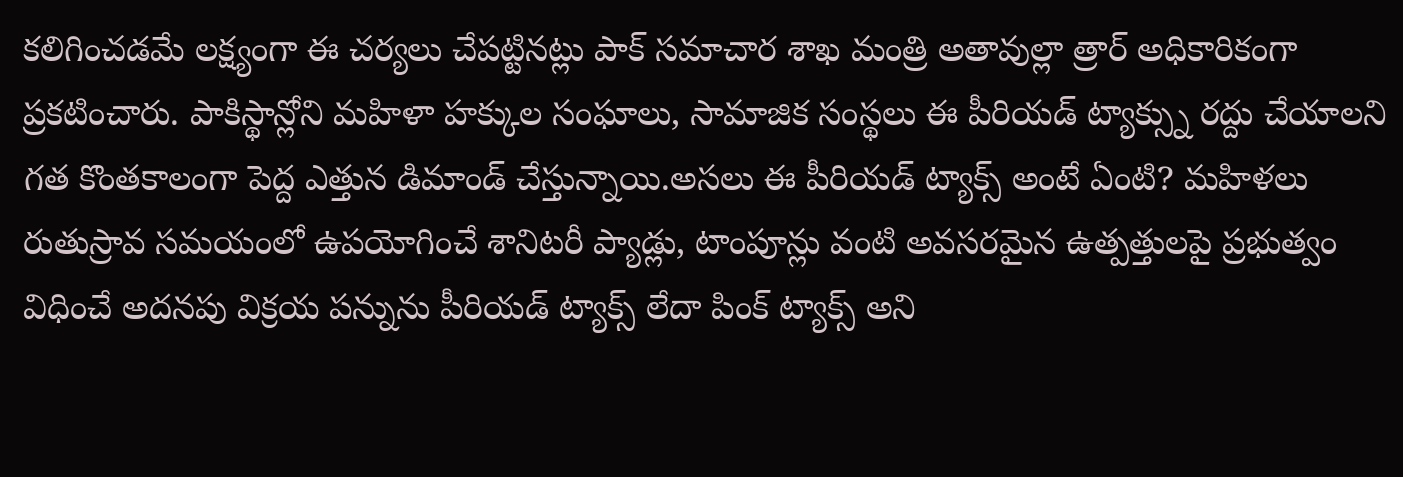కలిగించడమే లక్ష్యంగా ఈ చర్యలు చేపట్టినట్లు పాక్ సమాచార శాఖ మంత్రి అతావుల్లా త్రార్ అధికారికంగా ప్రకటించారు. పాకిస్థాన్లోని మహిళా హక్కుల సంఘాలు, సామాజిక సంస్థలు ఈ పీరియడ్ ట్యాక్స్ను రద్దు చేయాలని గత కొంతకాలంగా పెద్ద ఎత్తున డిమాండ్ చేస్తున్నాయి.అసలు ఈ పీరియడ్ ట్యాక్స్ అంటే ఏంటి? మహిళలు రుతుస్రావ సమయంలో ఉపయోగించే శానిటరీ ప్యాడ్లు, టాంపూన్లు వంటి అవసరమైన ఉత్పత్తులపై ప్రభుత్వం విధించే అదనపు విక్రయ పన్నును పీరియడ్ ట్యాక్స్ లేదా పింక్ ట్యాక్స్ అని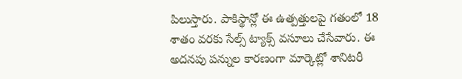పిలుస్తారు. పాకిస్థాన్లో ఈ ఉత్పత్తులపై గతంలో 18 శాతం వరకు సేల్స్ ట్యాక్స్ వసూలు చేసేవారు. ఈ అదనపు పన్నుల కారణంగా మార్కెట్లో శానిటరీ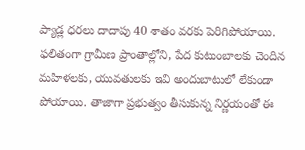ప్యాడ్ల ధరలు దాదాపు 40 శాతం వరకు పెరిగిపోయాయి. ఫలితంగా గ్రామీణ ప్రాంతాల్లోని, పేద కుటుంబాలకు చెందిన మహిళలకు, యువతులకు ఇవి అందుబాటులో లేకుండా పోయాయి. తాజాగా ప్రభుత్వం తీసుకున్న నిర్ణయంతో ఈ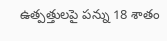ఉత్పత్తులపై పన్ను 18 శాతం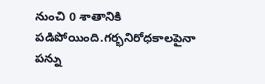నుంచి 0 శాతానికి పడిపోయింది.గర్భనిరోధకాలపైనా పన్ను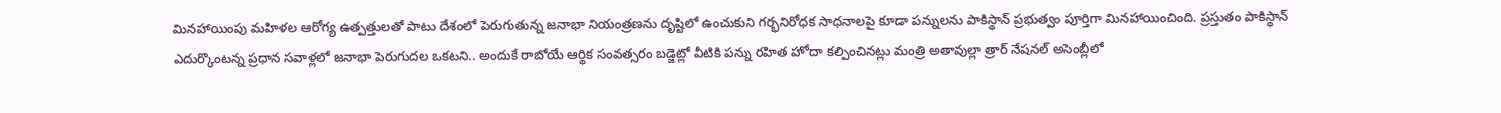మినహాయింపు మహిళల ఆరోగ్య ఉత్పత్తులతో పాటు దేశంలో పెరుగుతున్న జనాభా నియంత్రణను దృష్టిలో ఉంచుకుని గర్భనిరోధక సాధనాలపై కూడా పన్నులను పాకిస్థాన్ ప్రభుత్వం పూర్తిగా మినహాయించింది. ప్రస్తుతం పాకిస్థాన్ ఎదుర్కొంటన్న ప్రధాన సవాళ్లలో జనాభా పెరుగుదల ఒకటని.. అందుకే రాబోయే ఆర్థిక సంవత్సరం బడ్జెట్లో వీటికి పన్ను రహిత హోదా కల్పించినట్లు మంత్రి అతావుల్లా త్రార్ నేషనల్ అసెంబ్లీలో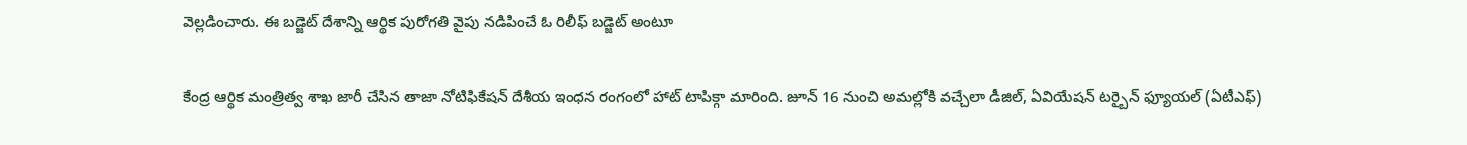వెల్లడించారు. ఈ బడ్జెట్ దేశాన్ని ఆర్థిక పురోగతి వైపు నడిపించే ఓ రిలీఫ్ బడ్జెట్ అంటూ

కేంద్ర ఆర్థిక మంత్రిత్వ శాఖ జారీ చేసిన తాజా నోటిఫికేషన్ దేశీయ ఇంధన రంగంలో హాట్ టాపిక్గా మారింది. జూన్ 16 నుంచి అమల్లోకి వచ్చేలా డీజిల్, ఏవియేషన్ టర్బైన్ ఫ్యూయల్ (ఏటీఎఫ్)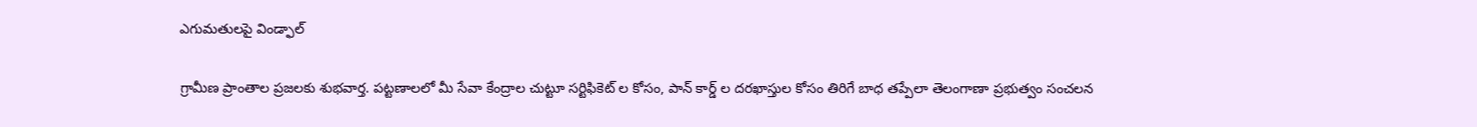ఎగుమతులపై విండ్ఫాల్

గ్రామీణ ప్రాంతాల ప్రజలకు శుభవార్త. పట్టణాలలో మీ సేవా కేంద్రాల చుట్టూ సర్టిఫికెట్ ల కోసం, పాన్ కార్డ్ ల దరఖాస్తుల కోసం తిరిగే బాధ తప్పేలా తెలంగాణా ప్రభుత్వం సంచలన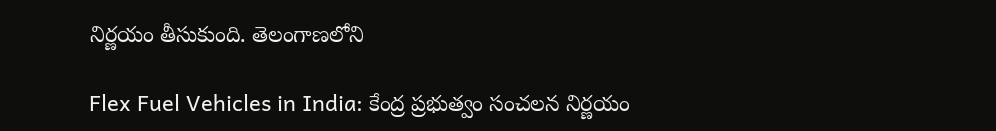నిర్ణయం తీసుకుంది. తెలంగాణలోని

Flex Fuel Vehicles in India: కేంద్ర ప్రభుత్వం సంచలన నిర్ణయం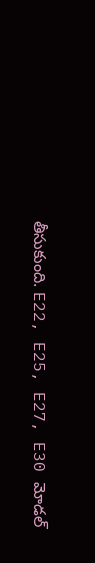తీసుకుంది. E22, E25, E27, E30 మోడల్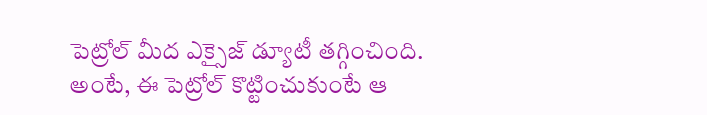పెట్రోల్ మీద ఎక్సైజ్ డ్యూటీ తగ్గించింది. అంటే, ఈ పెట్రోల్ కొట్టించుకుంటే ఆ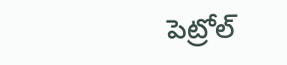పెట్రోల్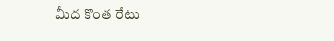మీద కొంత రేటు